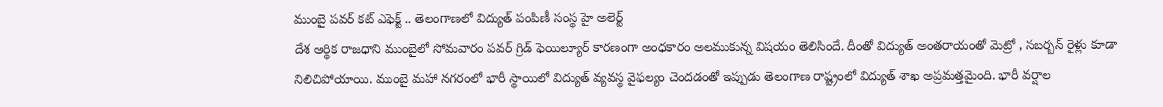ముంబై పవర్ కట్ ఎఫెక్ట్ .. తెలంగాణలో విద్యుత్ పంపిణీ సంస్థ హై అలెర్ట్
దేశ ఆర్థిక రాజధాని ముంబైలో సోమవారం పవర్ గ్రిడ్ ఫెయిల్యూర్ కారణంగా అంధకారం అలముకున్న విషయం తెలిసిందే. దీంతో విద్యుత్ అంతరాయంతో మెట్రో , సబర్బన్ రైళ్లు కూడా నిలిచిపోయాయి. ముంబై మహా నగరంలో భారీ స్థాయిలో విద్యుత్ వ్యవస్థ వైఫల్యం చెందడంతో ఇప్పుడు తెలంగాణ రాష్ట్రంలో విద్యుత్ శాఖ అప్రమత్తమైంది. భారీ వర్షాల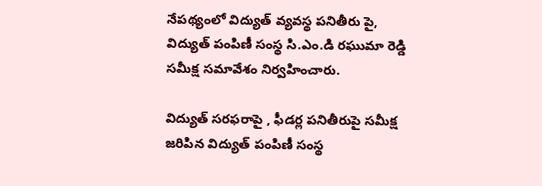నేపథ్యంలో విద్యుత్ వ్యవస్థ పనితీరు పై, విద్యుత్ పంపిణీ సంస్థ సి.ఎం.డి రఘుమా రెడ్డి సమీక్ష సమావేశం నిర్వహించారు.

విద్యుత్ సరఫరాపై , ఫీడర్ల పనితీరుపై సమీక్ష జరిపిన విద్యుత్ పంపిణీ సంస్థ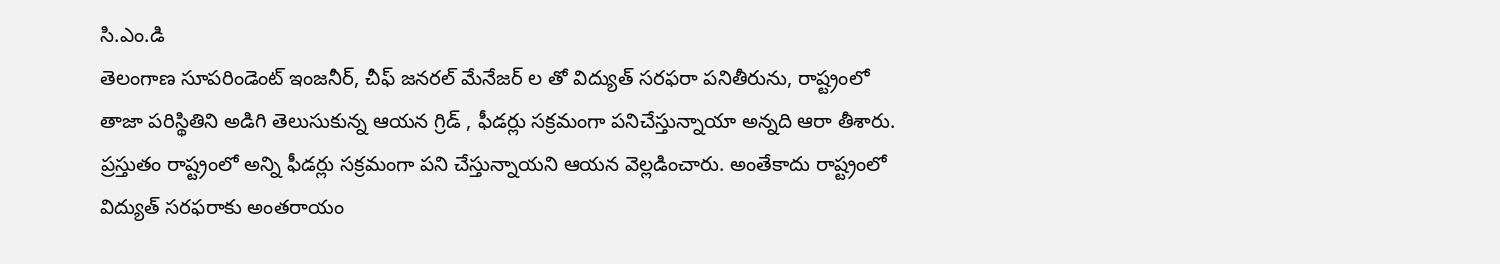సి.ఎం.డి
తెలంగాణ సూపరిండెంట్ ఇంజనీర్, చీఫ్ జనరల్ మేనేజర్ ల తో విద్యుత్ సరఫరా పనితీరును, రాష్ట్రంలో తాజా పరిస్థితిని అడిగి తెలుసుకున్న ఆయన గ్రిడ్ , ఫీడర్లు సక్రమంగా పనిచేస్తున్నాయా అన్నది ఆరా తీశారు. ప్రస్తుతం రాష్ట్రంలో అన్ని ఫీడర్లు సక్రమంగా పని చేస్తున్నాయని ఆయన వెల్లడించారు. అంతేకాదు రాష్ట్రంలో విద్యుత్ సరఫరాకు అంతరాయం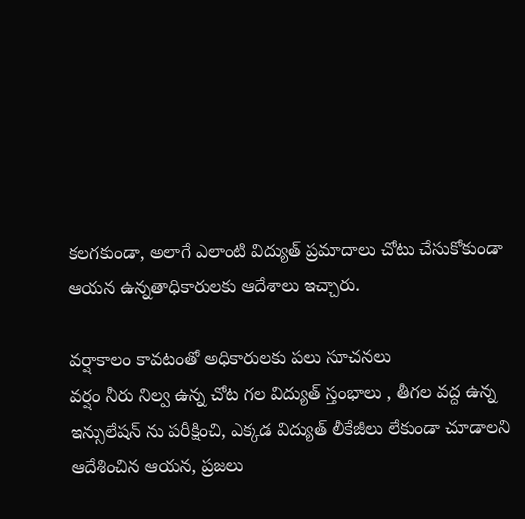కలగకుండా, అలాగే ఎలాంటి విద్యుత్ ప్రమాదాలు చోటు చేసుకోకుండా ఆయన ఉన్నతాధికారులకు ఆదేశాలు ఇచ్చారు.

వర్షాకాలం కావటంతో అధికారులకు పలు సూచనలు
వర్షం నీరు నిల్వ ఉన్న చోట గల విద్యుత్ స్తంభాలు , తీగల వద్ద ఉన్న ఇన్సులేషన్ ను పరీక్షించి, ఎక్కడ విద్యుత్ లీకేజీలు లేకుండా చూడాలని ఆదేశించిన ఆయన, ప్రజలు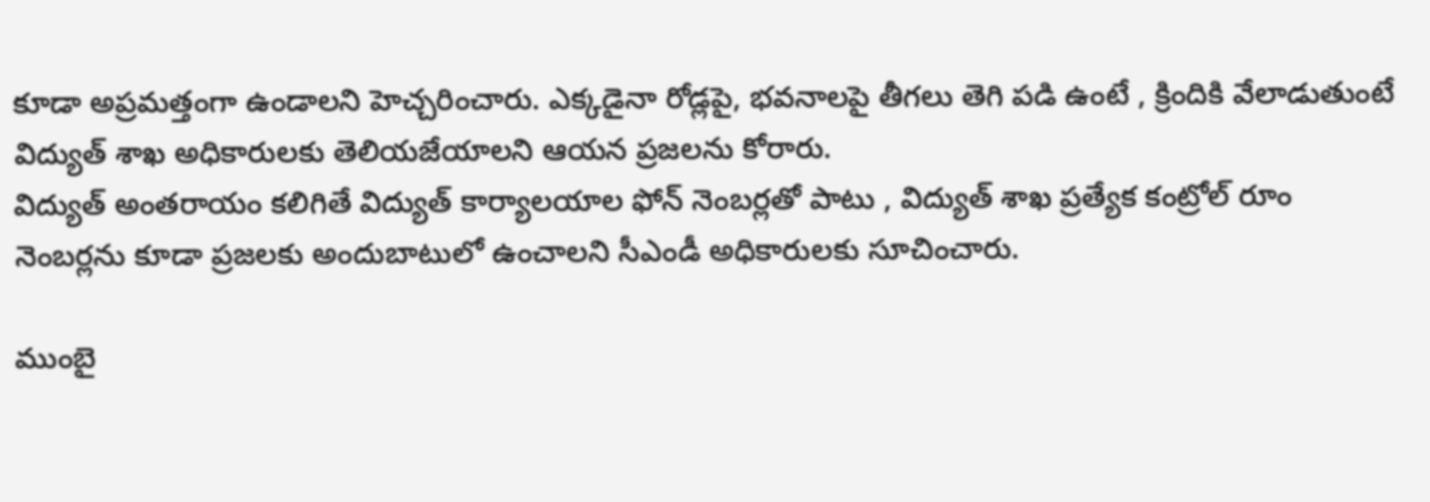కూడా అప్రమత్తంగా ఉండాలని హెచ్చరించారు. ఎక్కడైనా రోడ్లపై, భవనాలపై తీగలు తెగి పడి ఉంటే , క్రిందికి వేలాడుతుంటే విద్యుత్ శాఖ అధికారులకు తెలియజేయాలని ఆయన ప్రజలను కోరారు.
విద్యుత్ అంతరాయం కలిగితే విద్యుత్ కార్యాలయాల ఫోన్ నెంబర్లతో పాటు , విద్యుత్ శాఖ ప్రత్యేక కంట్రోల్ రూం నెంబర్లను కూడా ప్రజలకు అందుబాటులో ఉంచాలని సీఎండీ అధికారులకు సూచించారు.

ముంబై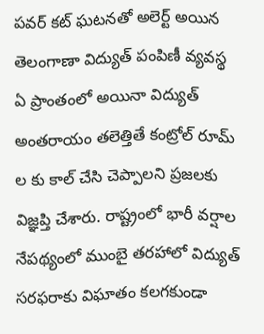పవర్ కట్ ఘటనతో అలెర్ట్ అయిన తెలంగాణా విద్యుత్ పంపిణీ వ్యవస్థ
ఏ ప్రాంతంలో అయినా విద్యుత్ అంతరాయం తలెత్తితే కంట్రోల్ రూమ్ ల కు కాల్ చేసి చెప్పాలని ప్రజలకు విజ్ఞప్తి చేశారు. రాష్ట్రంలో భారీ వర్షాల నేపథ్యంలో ముంబై తరహాలో విద్యుత్ సరఫరాకు విఘాతం కలగకుండా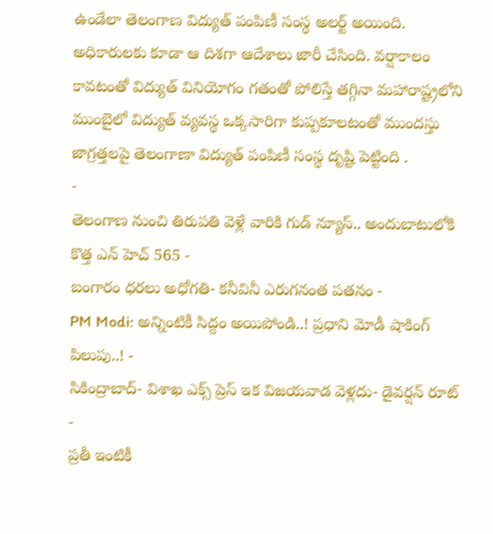ఉండేలా తెలంగాణ విద్యుత్ పంపిణీ సంస్థ అలర్ట్ అయింది. అధికారులకు కూడా ఆ దిశగా ఆదేశాలు జారీ చేసింది. వర్షాకాలం కావటంతో విద్యుత్ వినియోగం గతంతో పోలిస్తే తగ్గినా మహారాష్ట్రలోని ముంబైలో విద్యుత్ వ్యవస్థ ఒక్కసారిగా కుప్పకూలటంతో ముందస్తు జాగ్రత్తలపై తెలంగాణా విద్యుత్ పంపిణీ సంస్థ దృష్టి పెట్టింది .
-
తెలంగాణ నుంచి తిరుపతి వెళ్లే వారికి గుడ్ న్యూస్.. అందుబాటులోకి కొత్త ఎన్ హెచ్ 565 -
బంగారం ధరలు అధోగతి- కనీవినీ ఎరుగనంత పతనం -
PM Modi: అన్నింటికీ సిద్దం అయిపోండి..! ప్రధాని మోడీ షాకింగ్ పిలుపు..! -
సికింద్రాబాద్- విశాఖ ఎక్స్ ప్రెస్ ఇక విజయవాడ వెళ్లదు- డైవర్షన్ రూట్ -
ప్రతీ ఇంటికీ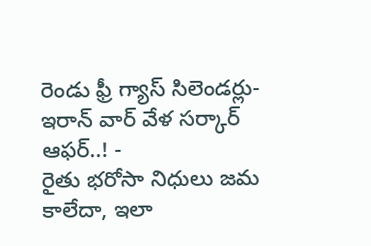రెండు ఫ్రీ గ్యాస్ సిలెండర్లు-ఇరాన్ వార్ వేళ సర్కార్ ఆఫర్..! -
రైతు భరోసా నిధులు జమ కాలేదా, ఇలా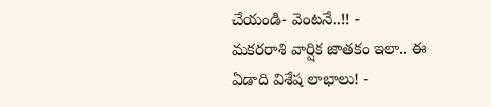చేయండి- వెంటనే..!! -
మకరరాశి వార్షిక జాతకం ఇలా.. ఈ ఏడాది విశేష లాభాలు! -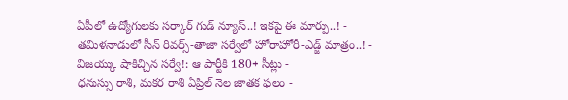ఏపీలో ఉద్యోగులకు సర్కార్ గుడ్ న్యూస్..! ఇకపై ఈ మార్పు..! -
తమిళనాడులో సీన్ రివర్స్-తాజా సర్వేలో హోరాహోరీ-ఎడ్జ్ మాత్రం..! -
విజయ్కు షాకిచ్చిన సర్వే!: ఆ పార్టీకి 180+ సీట్లు -
ధనుస్సు రాశి, మకర రాశి ఏప్రిల్ నెల జాతక ఫలం -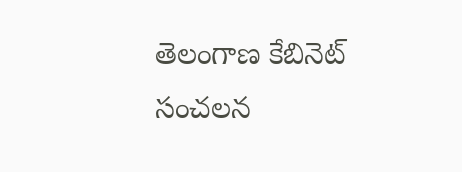తెలంగాణ కేబినెట్ సంచలన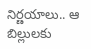నిర్ణయాలు.. ఆ బిల్లులకు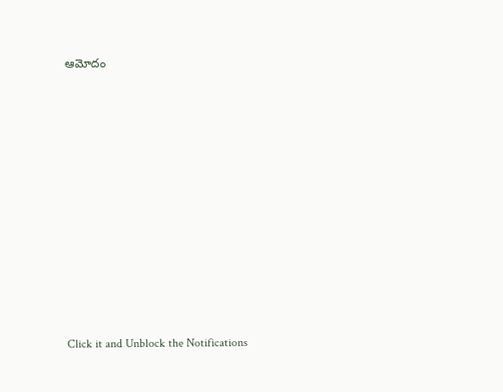ఆమోదం












Click it and Unblock the Notifications